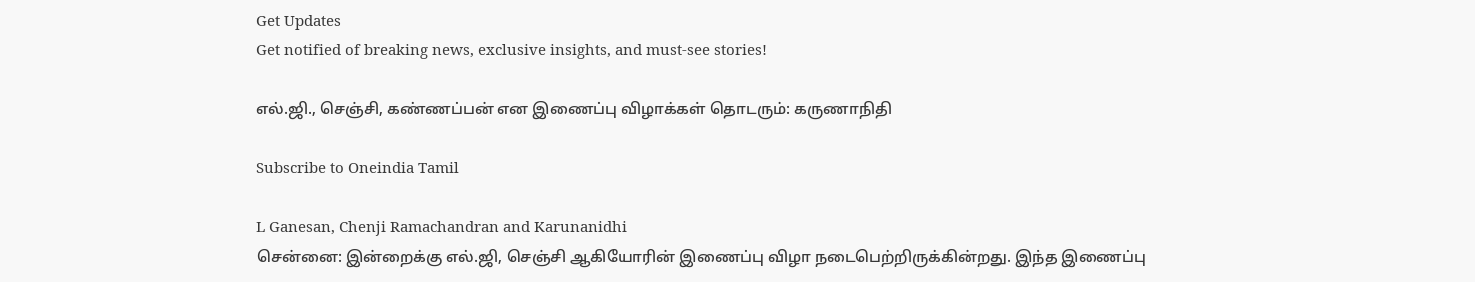Get Updates
Get notified of breaking news, exclusive insights, and must-see stories!

எல்.ஜி., செஞ்சி, கண்ணப்பன் என இணைப்பு விழாக்கள் தொடரும்: கருணாநிதி

Subscribe to Oneindia Tamil

L Ganesan, Chenji Ramachandran and Karunanidhi
சென்னை: இன்றைக்கு எல்.ஜி, செஞ்சி ஆகியோரின் இணைப்பு விழா நடைபெற்றிருக்கின்றது. இந்த இணைப்பு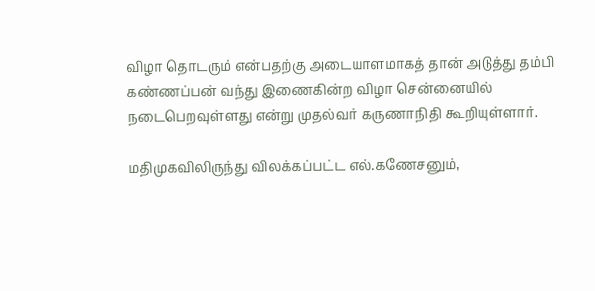விழா தொடரும் என்பதற்கு அடையாளமாகத் தான் அடுத்து தம்பி கண்ணப்பன் வந்து இணைகின்ற விழா சென்னையில் நடைபெறவுள்ளது என்று முதல்வர் கருணாநிதி கூறியுள்ளார்.

மதிமுகவிலிருந்து விலக்கப்பட்ட எல்.கணேசனும்,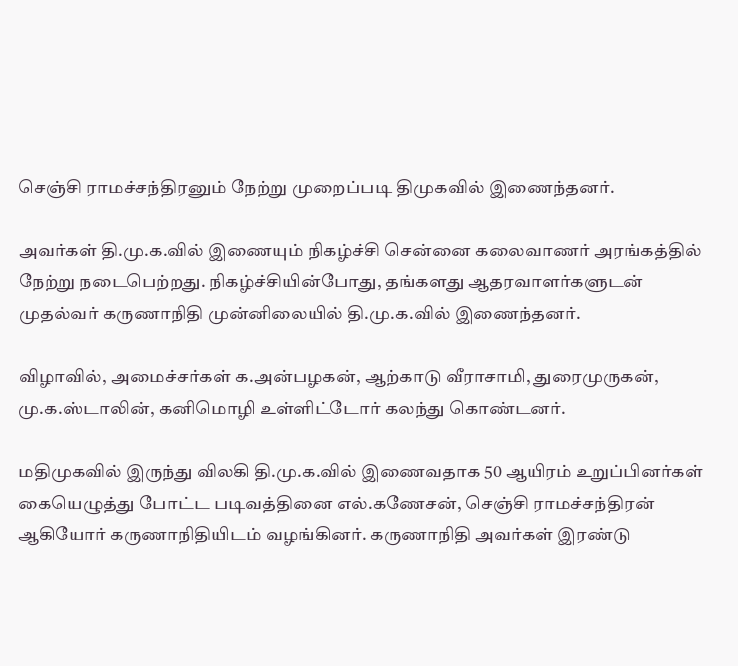செஞ்சி ராமச்சந்திரனும் நேற்று முறைப்படி திமுகவில் இணைந்தனர்.

அவர்கள் தி.மு.க.வில் இணையும் நிகழ்ச்சி சென்னை கலைவாணர் அரங்கத்தில் நேற்று நடைபெற்றது. நிகழ்ச்சியின்போது, தங்களது ஆதரவாளர்களுடன் முதல்வர் கருணாநிதி முன்னிலையில் தி.மு.க.வில் இணைந்தனர்.

விழாவில், அமைச்சர்கள் க.அன்பழகன், ஆற்காடு வீராசாமி, துரைமுருகன், மு.க.ஸ்டாலின், கனிமொழி உள்ளிட்டோர் கலந்து கொண்டனர்.

மதிமுகவில் இருந்து விலகி தி.மு.க.வில் இணைவதாக 50 ஆயிரம் உறுப்பினர்கள் கையெழுத்து போட்ட படிவத்தினை எல்.கணேசன், செஞ்சி ராமச்சந்திரன் ஆகியோர் கருணாநிதியிடம் வழங்கினர். கருணாநிதி அவர்கள் இரண்டு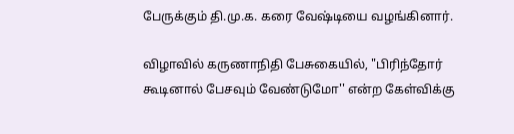பேருக்கும் தி.மு.க. கரை வேஷ்டியை வழங்கினார்.

விழாவில் கருணாநிதி பேசுகையில், "பிரிந்தோர் கூடினால் பேசவும் வேண்டுமோ'' என்ற கேள்விக்கு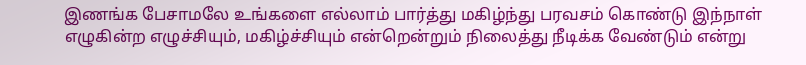இணங்க பேசாமலே உங்களை எல்லாம் பார்த்து மகிழ்ந்து பரவசம் கொண்டு இந்நாள் எழுகின்ற எழுச்சியும், மகிழ்ச்சியும் என்றென்றும் நிலைத்து நீடிக்க வேண்டும் என்று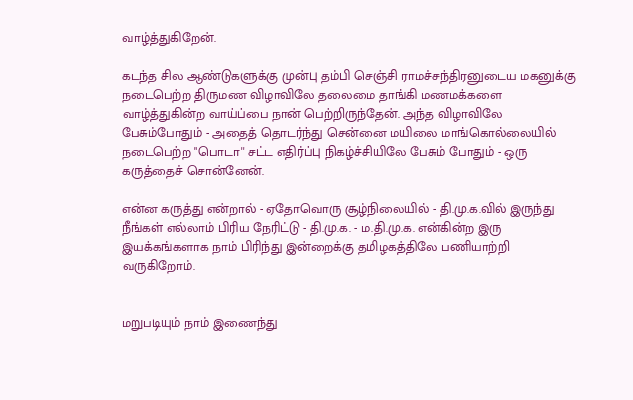வாழ்த்துகிறேன்.

கடந்த சில ஆண்டுகளுக்கு முன்பு தம்பி செஞ்சி ராமச்சந்திரனுடைய மகனுக்கு நடைபெற்ற திருமண விழாவிலே தலைமை தாங்கி மணமக்களை வாழ்த்துகின்ற வாய்ப்பை நான் பெற்றிருந்தேன். அந்த விழாவிலே பேசும்போதும் - அதைத் தொடர்ந்து சென்னை மயிலை மாங்கொல்லையில் நடைபெற்ற "பொடா'' சட்ட எதிர்ப்பு நிகழ்ச்சியிலே பேசும் போதும் - ஒரு கருத்தைச் சொன்னேன்.

என்ன கருத்து என்றால் - ஏதோவொரு சூழ்நிலையில் - தி.மு.க.வில் இருந்து நீங்கள் எல்லாம் பிரிய நேரிட்டு - தி.மு.க. - ம.தி.மு.க. என்கின்ற இரு இயக்கங்களாக நாம் பிரிந்து இன்றைக்கு தமிழகத்திலே பணியாற்றி வருகிறோம்.


மறுபடியும் நாம் இணைந்து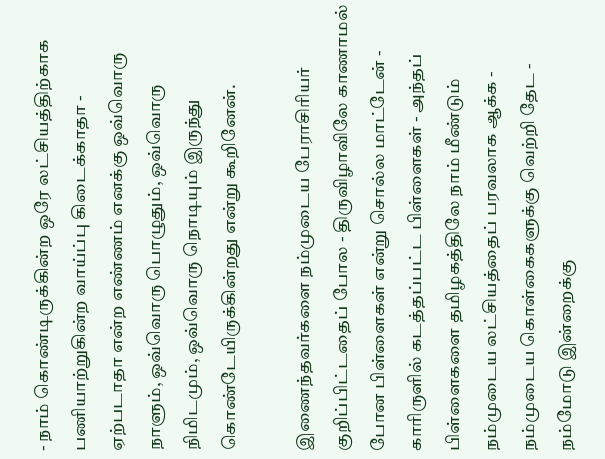- நாம் கொண்டிருக்கின்ற ஒரே லட்சியத்திற்காக பணியாற்றுகின்ற வாய்ப்பு கிடைக்காதா - ஏற்படாதா என்ற எண்ணம் எனக்கு ஒவ்வொரு நாளும், ஒவ்வொரு பொழுதும், ஒவ்வொரு நிமிடமும், ஒவ்வொரு நொடியும் இருந்து கொண்டேயிருக்கின்றது என்று கூறினேன்.

இணைந்தவர்களை நம்முடைய பேராசிரியர் குறிப்பிட்டதைப் போல - திருவிழாவிலே காணாமல் போன பிள்ளைகள் என்று சொல்ல மாட்டேன் - காரிருளில் கடத்தப்பட்ட பிள்ளைகள் - அந்தப் பிள்ளைகளை தமிழகத்திலே நாம் மீண்டும் நம்முடைய லட்சியத்தைப் பரவலாக ஆக்க - நம்முடைய கொள்கைகளுக்கு வெற்றி தேட - நம்மோடு இன்றைக்கு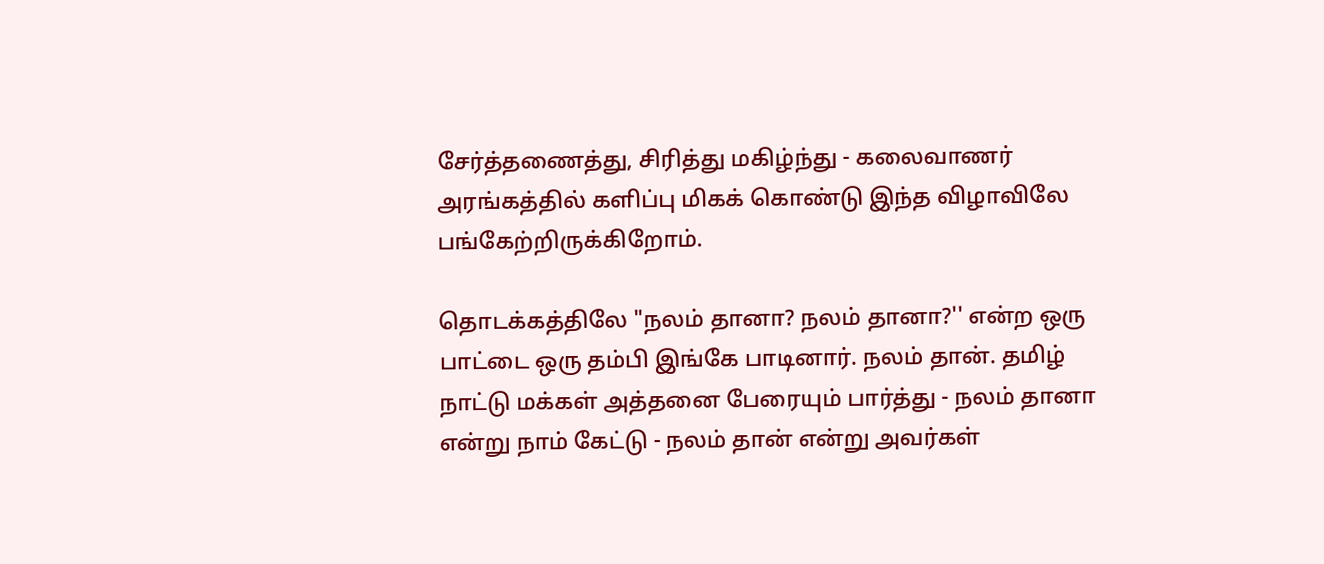சேர்த்தணைத்து, சிரித்து மகிழ்ந்து - கலைவாணர் அரங்கத்தில் களிப்பு மிகக் கொண்டு இந்த விழாவிலே பங்கேற்றிருக்கிறோம்.

தொடக்கத்திலே "நலம் தானா? நலம் தானா?'' என்ற ஒரு பாட்டை ஒரு தம்பி இங்கே பாடினார். நலம் தான். தமிழ் நாட்டு மக்கள் அத்தனை பேரையும் பார்த்து - நலம் தானா என்று நாம் கேட்டு - நலம் தான் என்று அவர்கள்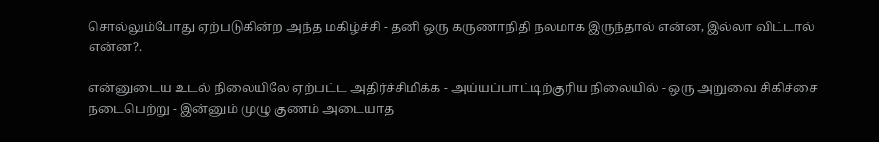சொல்லும்போது ஏற்படுகின்ற அந்த மகிழ்ச்சி - தனி ஒரு கருணாநிதி நலமாக இருந்தால் என்ன, இல்லா விட்டால் என்ன?.

என்னுடைய உடல் நிலையிலே ஏற்பட்ட அதிர்ச்சிமிக்க - அய்யப்பாட்டிற்குரிய நிலையில் - ஒரு அறுவை சிகிச்சை நடைபெற்று - இன்னும் முழு குணம் அடையாத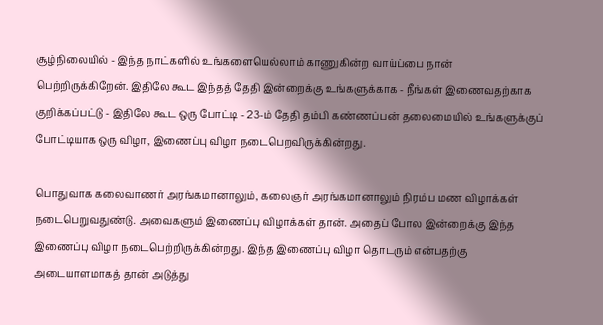சூழ்நிலையில் - இந்த நாட்களில் உங்களையெல்லாம் காணுகின்ற வாய்ப்பை நான் பெற்றிருக்கிறேன். இதிலே கூட இந்தத் தேதி இன்றைக்கு உங்களுக்காக - நீங்கள் இணைவதற்காக குறிக்கப்பட்டு - இதிலே கூட ஒரு போட்டி - 23-ம் தேதி தம்பி கண்ணப்பன் தலைமையில் உங்களுக்குப் போட்டியாக ஒரு விழா, இணைப்பு விழா நடைபெறவிருக்கின்றது.

பொதுவாக கலைவாணர் அரங்கமானாலும், கலைஞர் அரங்கமானாலும் நிரம்ப மண விழாக்கள் நடைபெறுவதுண்டு. அவைகளும் இணைப்பு விழாக்கள் தான். அதைப் போல இன்றைக்கு இந்த இணைப்பு விழா நடைபெற்றிருக்கின்றது. இந்த இணைப்பு விழா தொடரும் என்பதற்கு அடையாளமாகத் தான் அடுத்து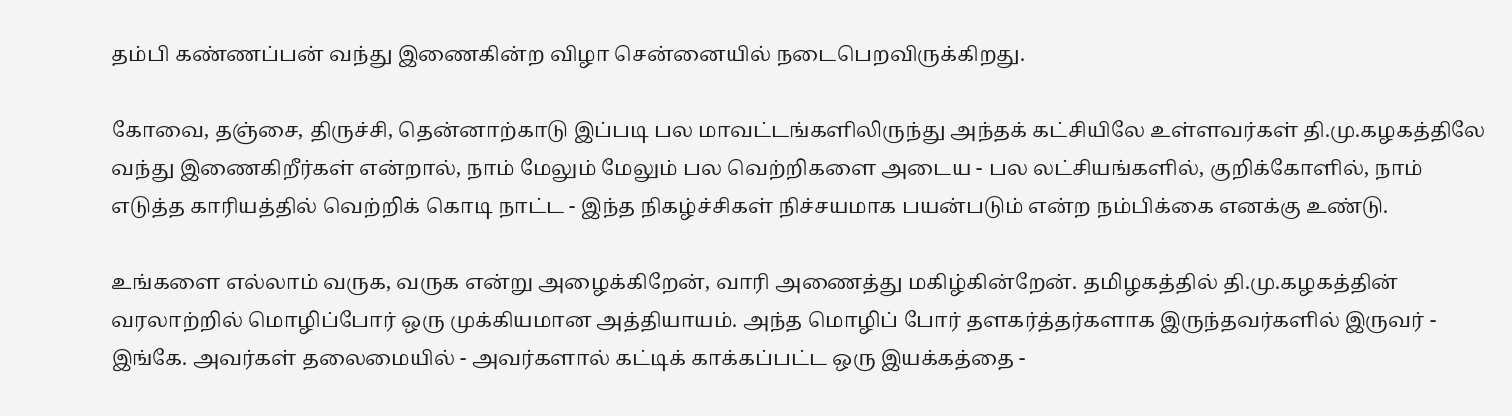தம்பி கண்ணப்பன் வந்து இணைகின்ற விழா சென்னையில் நடைபெறவிருக்கிறது.

கோவை, தஞ்சை, திருச்சி, தென்னாற்காடு இப்படி பல மாவட்டங்களிலிருந்து அந்தக் கட்சியிலே உள்ளவர்கள் தி.மு.கழகத்திலே வந்து இணைகிறீர்கள் என்றால், நாம் மேலும் மேலும் பல வெற்றிகளை அடைய - பல லட்சியங்களில், குறிக்கோளில், நாம் எடுத்த காரியத்தில் வெற்றிக் கொடி நாட்ட - இந்த நிகழ்ச்சிகள் நிச்சயமாக பயன்படும் என்ற நம்பிக்கை எனக்கு உண்டு.

உங்களை எல்லாம் வருக, வருக என்று அழைக்கிறேன், வாரி அணைத்து மகிழ்கின்றேன். தமிழகத்தில் தி.மு.கழகத்தின் வரலாற்றில் மொழிப்போர் ஒரு முக்கியமான அத்தியாயம். அந்த மொழிப் போர் தளகர்த்தர்களாக இருந்தவர்களில் இருவர் - இங்கே. அவர்கள் தலைமையில் - அவர்களால் கட்டிக் காக்கப்பட்ட ஒரு இயக்கத்தை -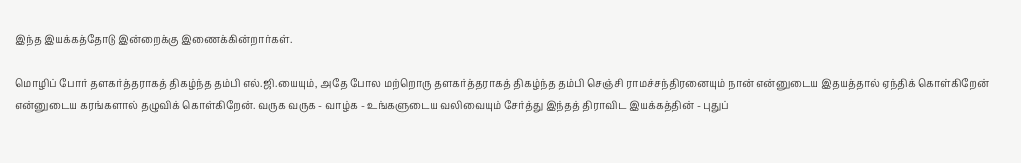இந்த இயக்கத்தோடு இன்றைக்கு இணைக்கின்றார்கள்.

மொழிப் போர் தளகர்த்தராகத் திகழ்ந்த தம்பி எல்.ஜி.யையும், அதே போல மற்றொரு தளகர்த்தராகத் திகழ்ந்த தம்பி செஞ்சி ராமச்சந்திரனையும் நான் என்னுடைய இதயத்தால் ஏந்திக் கொள்கிறேன் என்னுடைய கரங்களால் தழுவிக் கொள்கிறேன். வருக வருக - வாழ்க - உங்களுடைய வலிவையும் சேர்த்து இந்தத் திராவிட இயக்கத்தின் - புதுப்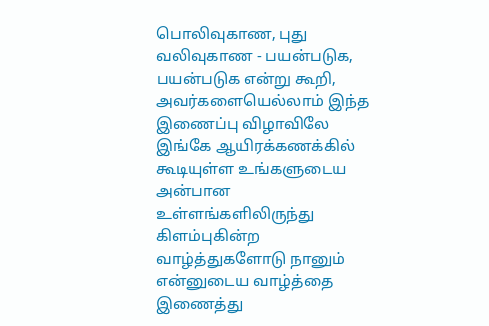பொலிவுகாண, புது வலிவுகாண - பயன்படுக, பயன்படுக என்று கூறி, அவர்களையெல்லாம் இந்த இணைப்பு விழாவிலே இங்கே ஆயிரக்கணக்கில் கூடியுள்ள உங்களுடைய அன்பான உள்ளங்களிலிருந்து கிளம்புகின்ற வாழ்த்துகளோடு நானும் என்னுடைய வாழ்த்தை இணைத்து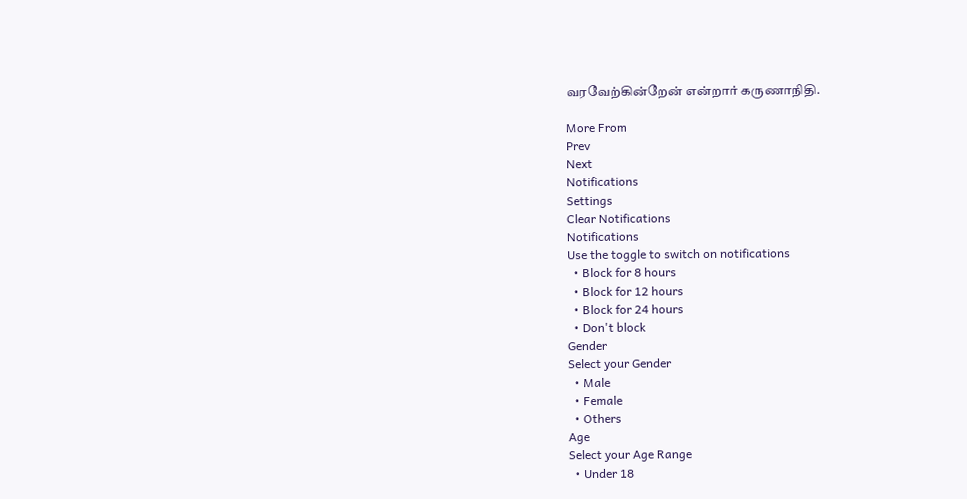வரவேற்கின்றேன் என்றார் கருணாநிதி.

More From
Prev
Next
Notifications
Settings
Clear Notifications
Notifications
Use the toggle to switch on notifications
  • Block for 8 hours
  • Block for 12 hours
  • Block for 24 hours
  • Don't block
Gender
Select your Gender
  • Male
  • Female
  • Others
Age
Select your Age Range
  • Under 18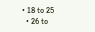• 18 to 25
  • 26 to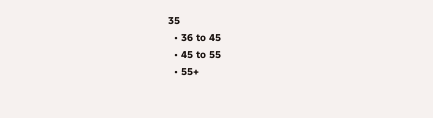35
  • 36 to 45
  • 45 to 55
  • 55+